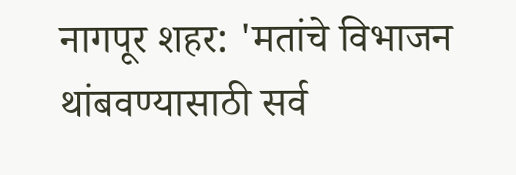नागपूर शहर: 'मतांचे विभाजन थांबवण्यासाठी सर्व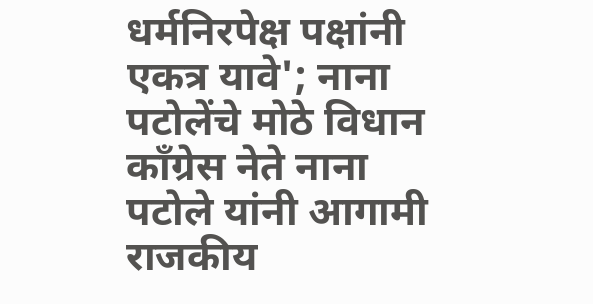धर्मनिरपेक्ष पक्षांनी एकत्र यावे'; नाना पटोलेंचे मोठे विधान
काँग्रेस नेते नाना पटोले यांनी आगामी राजकीय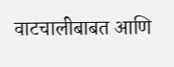वाटचालीबाबत आणि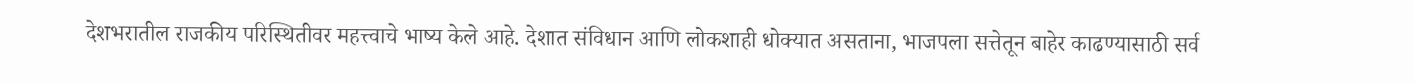देशभरातील राजकीय परिस्थितीवर महत्त्वाचे भाष्य केले आहे. देशात संविधान आणि लोकशाही धोक्यात असताना, भाजपला सत्तेतून बाहेर काढण्यासाठी सर्व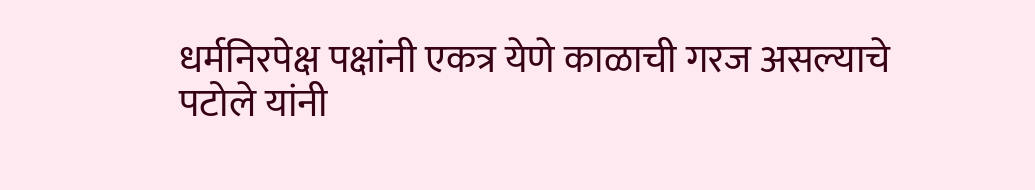धर्मनिरपेक्ष पक्षांनी एकत्र येणे काळाची गरज असल्याचे पटोले यांनी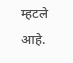म्हटले आहे.